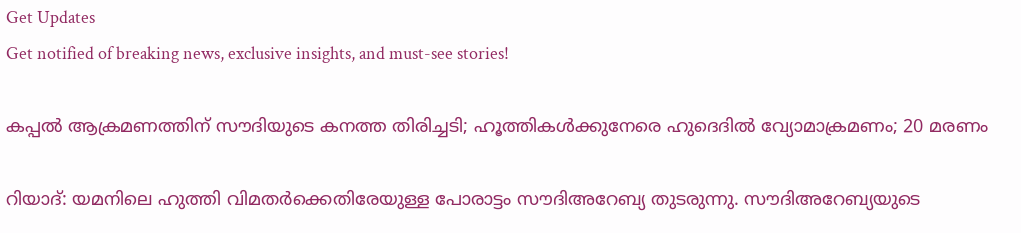Get Updates
Get notified of breaking news, exclusive insights, and must-see stories!

കപ്പല്‍ ആക്രമണത്തിന് സൗദിയുടെ കനത്ത തിരിച്ചടി; ഹൂത്തികള്‍ക്കുനേരെ ഹുദെദില്‍ വ്യോമാക്രമണം; 20 മരണം

റിയാദ്: യമനിലെ ഹുത്തി വിമതര്‍ക്കെതിരേയുള്ള പോരാട്ടം സൗദിഅറേബ്യ തുടരുന്നു. സൗദിഅറേബ്യയുടെ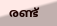രണ്ട്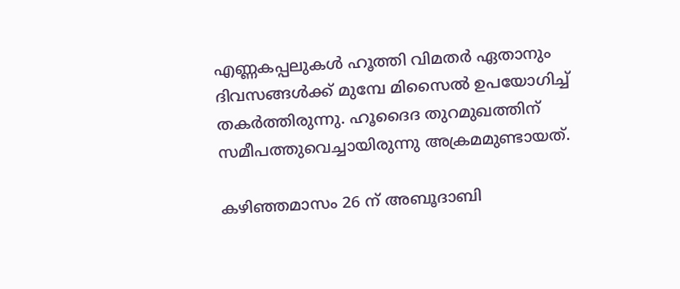എണ്ണകപ്പലുകള്‍ ഹൂത്തി വിമതര്‍ ഏതാനും ദിവസങ്ങള്‍ക്ക് മുമ്പേ മിസൈല്‍ ഉപയോഗിച്ച് തകര്‍ത്തിരുന്നു. ഹൂദൈദ തുറമുഖത്തിന് സമീപത്തുവെച്ചായിരുന്നു അക്രമമുണ്ടായത്.

കഴിഞ്ഞമാസം 26 ന് അബൂദാബി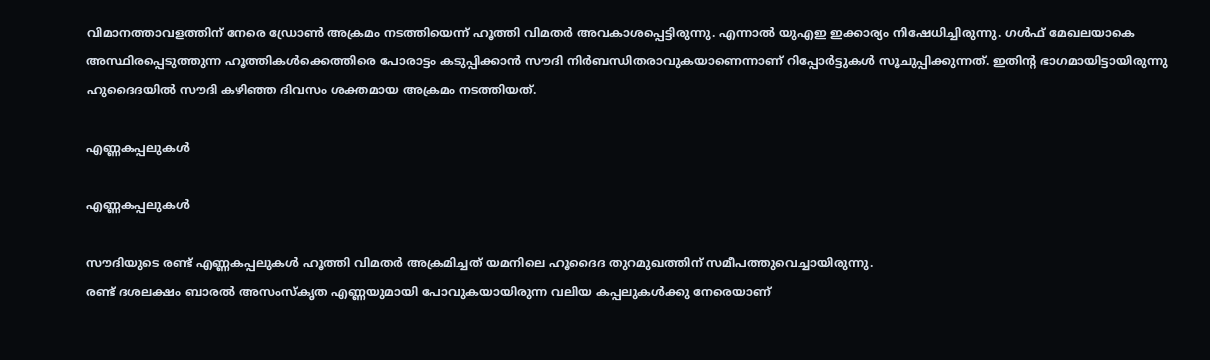വിമാനത്താവളത്തിന് നേരെ ഡ്രോണ്‍ അക്രമം നടത്തിയെന്ന് ഹൂത്തി വിമതര്‍ അവകാശപ്പെട്ടിരുന്നു. എന്നാല്‍ യുഎഇ ഇക്കാര്യം നിഷേധിച്ചിരുന്നു. ഗള്‍ഫ് മേഖലയാകെ അസ്ഥിരപ്പെടുത്തുന്ന ഹൂത്തികള്‍ക്കെത്തിരെ പോരാട്ടം കടുപ്പിക്കാന്‍ സൗദി നിര്‍ബന്ധിതരാവുകയാണെന്നാണ് റിപ്പോര്‍ട്ടുകള്‍ സൂചുപ്പിക്കുന്നത്. ഇതിന്റ ഭാഗമായിട്ടായിരുന്നു ഹുദൈദയില്‍ സൗദി കഴിഞ്ഞ ദിവസം ശക്തമായ അക്രമം നടത്തിയത്.

എണ്ണകപ്പലുകള്‍

എണ്ണകപ്പലുകള്‍

സൗദിയുടെ രണ്ട് എണ്ണകപ്പലുകള്‍ ഹൂത്തി വിമതര്‍ അക്രമിച്ചത് യമനിലെ ഹൂദൈദ തുറമുഖത്തിന് സമീപത്തുവെച്ചായിരുന്നു.
രണ്ട് ദശലക്ഷം ബാരല്‍ അസംസ്‌കൃത എണ്ണയുമായി പോവുകയായിരുന്ന വലിയ കപ്പലുകള്‍ക്കു നേരെയാണ്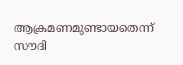ആക്രമണമുണ്ടായതെന്ന് സൗദി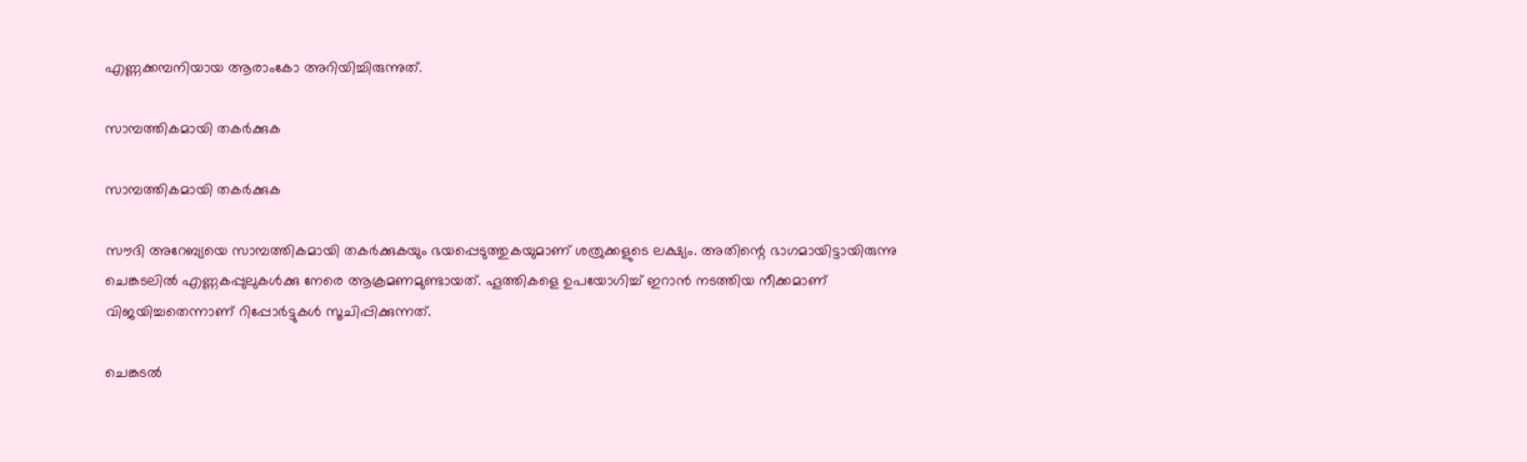എണ്ണക്കമ്പനിയായ ആരാംകോ അറിയിച്ചിരുന്നുത്.

സാമ്പത്തികമായി തകര്‍ക്കുക

സാമ്പത്തികമായി തകര്‍ക്കുക

സൗദി അറേബ്യയെ സാമ്പത്തികമായി തകര്‍ക്കുകയും ഭയപ്പെടുത്തുകയുമാണ് ശത്രുക്കളുടെ ലക്ഷ്യം. അതിന്റെ ഭാഗമായിട്ടായിരുന്നു ചെങ്കടലില്‍ എണ്ണകപ്പുലുകള്‍ക്കു നേരെ ആക്രമണമുണ്ടായത്. ഹൂത്തികളെ ഉപയോഗിച്ച് ഇറാന്‍ നടത്തിയ നീക്കമാണ് വിജയിച്ചതെന്നാണ് റിപ്പോര്‍ട്ടുകള്‍ സൂചിപ്പിക്കുന്നത്.

ചെങ്കടല്‍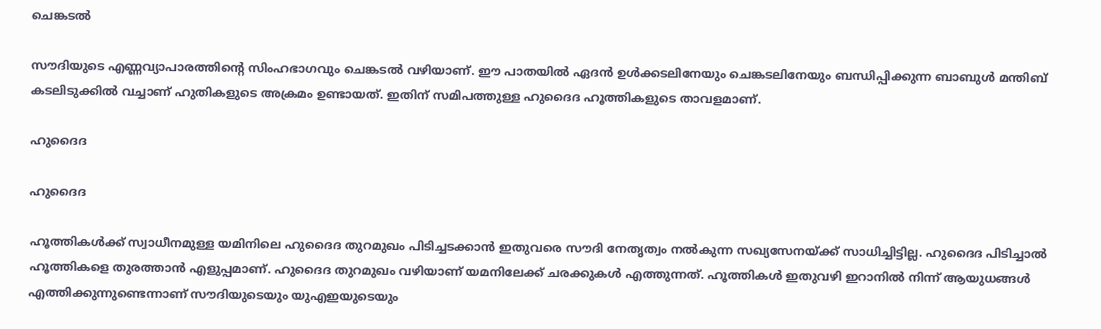ചെങ്കടല്‍

സൗദിയുടെ എണ്ണവ്യാപാരത്തിന്റെ സിംഹഭാഗവും ചെങ്കടല്‍ വഴിയാണ്. ഈ പാതയില്‍ ഏദന്‍ ഉള്‍ക്കടലിനേയും ചെങ്കടലിനേയും ബന്ധിപ്പിക്കുന്ന ബാബുള്‍ മന്തിബ് കടലിടുക്കില്‍ വച്ചാണ് ഹുതികളുടെ അക്രമം ഉണ്ടായത്. ഇതിന് സമിപത്തുള്ള ഹുദൈദ ഹൂത്തികളുടെ താവളമാണ്.

ഹുദൈദ

ഹുദൈദ

ഹൂത്തികള്‍ക്ക് സ്വാധീനമുള്ള യമിനിലെ ഹുദൈദ തുറമുഖം പിടിച്ചടക്കാന്‍ ഇതുവരെ സൗദി നേതൃത്വം നല്‍കുന്ന സഖ്യസേനയ്ക്ക് സാധിച്ചിട്ടില്ല. ഹുദൈദ പിടിച്ചാല്‍ ഹൂത്തികളെ തുരത്താന്‍ എളുപ്പമാണ്. ഹുദൈദ തുറമുഖം വഴിയാണ് യമനിലേക്ക് ചരക്കുകള്‍ എത്തുന്നത്. ഹൂത്തികള്‍ ഇതുവഴി ഇറാനില്‍ നിന്ന് ആയുധങ്ങള്‍ എത്തിക്കുന്നുണ്ടെന്നാണ് സൗദിയുടെയും യുഎഇയുടെയും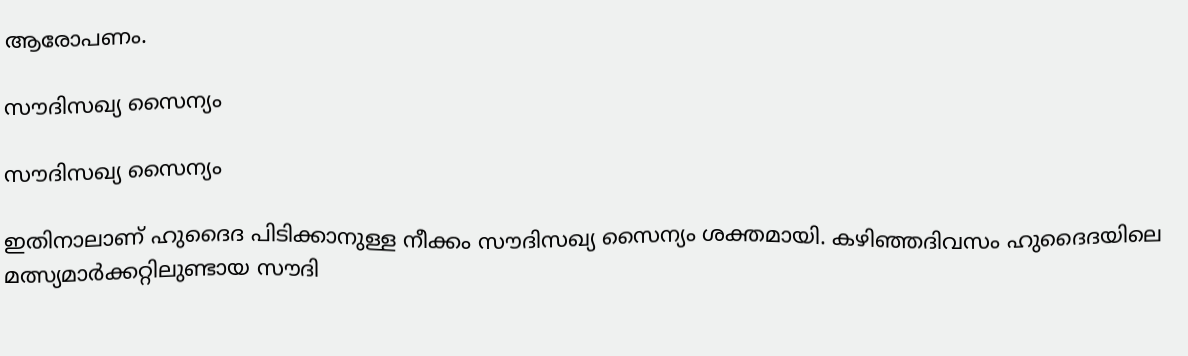ആരോപണം.

സൗദിസഖ്യ സൈന്യം

സൗദിസഖ്യ സൈന്യം

ഇതിനാലാണ് ഹുദൈദ പിടിക്കാനുള്ള നീക്കം സൗദിസഖ്യ സൈന്യം ശക്തമായി. കഴിഞ്ഞദിവസം ഹുദൈദയിലെ മത്സ്യമാര്‍ക്കറ്റിലുണ്ടായ സൗദി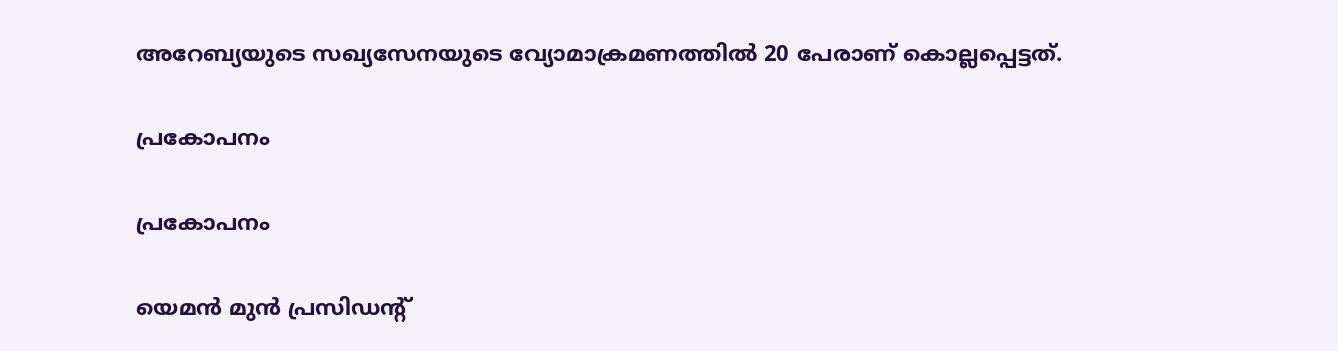അറേബ്യയുടെ സഖ്യസേനയുടെ വ്യോമാക്രമണത്തില്‍ 20 പേരാണ് കൊല്ലപ്പെട്ടത്.

പ്രകോപനം

പ്രകോപനം

യെമന്‍ മുന്‍ പ്രസിഡന്റ്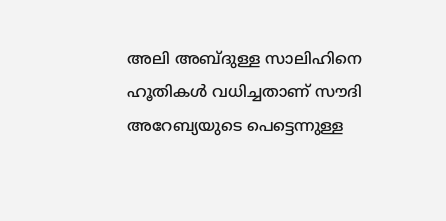അലി അബ്ദുള്ള സാലിഹിനെ ഹൂതികള്‍ വധിച്ചതാണ് സൗദി അറേബ്യയുടെ പെട്ടെന്നുള്ള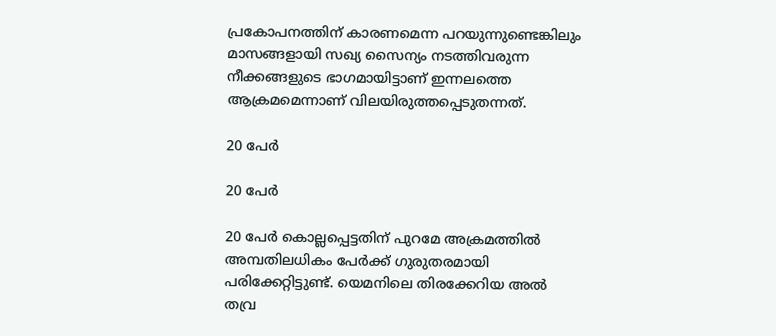പ്രകോപനത്തിന് കാരണമെന്ന പറയുന്നുണ്ടെങ്കിലും മാസങ്ങളായി സഖ്യ സൈന്യം നടത്തിവരുന്ന നീക്കങ്ങളുടെ ഭാഗമായിട്ടാണ് ഇന്നലത്തെ ആക്രമമെന്നാണ് വിലയിരുത്തപ്പെടുതന്നത്.

20 പേര്‍

20 പേര്‍

20 പേര്‍ കൊല്ലപ്പെട്ടതിന് പുറമേ അക്രമത്തില്‍ അമ്പതിലധികം പേര്‍ക്ക് ഗുരുതരമായി പരിക്കേറ്റിട്ടുണ്ട്. യെമനിലെ തിരക്കേറിയ അല്‍ തവ്ര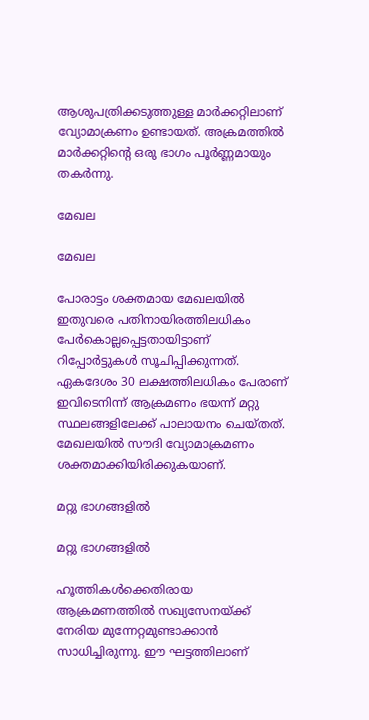ആശുപത്രിക്കടുത്തുള്ള മാര്‍ക്കറ്റിലാണ് വ്യോമാക്രണം ഉണ്ടായത്. അക്രമത്തില്‍ മാര്‍ക്കറ്റിന്റെ ഒരു ഭാഗം പൂര്‍ണ്ണമായും തകര്‍ന്നു.

മേഖല

മേഖല

പോരാട്ടം ശക്തമായ മേഖലയില്‍ ഇതുവരെ പതിനായിരത്തിലധികം പേര്‍കൊല്ലപ്പെട്ടതായിട്ടാണ് റിപ്പോര്‍ട്ടുകള്‍ സൂചിപ്പിക്കുന്നത്. ഏകദേശം 30 ലക്ഷത്തിലധികം പേരാണ് ഇവിടെനിന്ന് ആക്രമണം ഭയന്ന് മറ്റു സ്ഥലങ്ങളിലേക്ക് പാലായനം ചെയ്തത്. മേഖലയില്‍ സൗദി വ്യോമാക്രമണം ശക്തമാക്കിയിരിക്കുകയാണ്.

മറ്റു ഭാഗങ്ങളില്‍

മറ്റു ഭാഗങ്ങളില്‍

ഹൂത്തികള്‍ക്കെതിരായ ആക്രമണത്തില്‍ സഖ്യസേനയ്ക്ക് നേരിയ മുന്നേറ്റമുണ്ടാക്കാന്‍ സാധിച്ചിരുന്നു. ഈ ഘട്ടത്തിലാണ്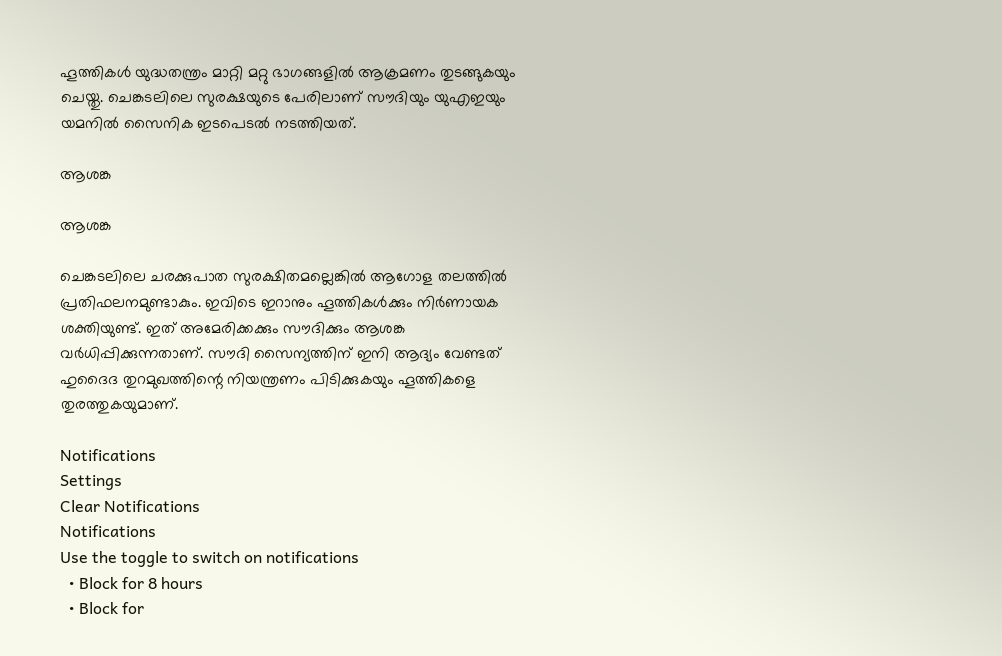ഹൂത്തികള്‍ യുദ്ധതന്ത്രം മാറ്റി മറ്റു ഭാഗങ്ങളില്‍ ആക്രമണം തുടങ്ങുകയും ചെയ്തു. ചെങ്കടലിലെ സുരക്ഷയുടെ പേരിലാണ് സൗദിയും യുഎഇയും യമനില്‍ സൈനിക ഇടപെടല്‍ നടത്തിയത്.

ആശങ്ക

ആശങ്ക

ചെങ്കടലിലെ ചരക്കുപാത സുരക്ഷിതമല്ലെങ്കില്‍ ആഗോള തലത്തില്‍ പ്രതിഫലനമുണ്ടാകും. ഇവിടെ ഇറാനും ഹൂത്തികള്‍ക്കും നിര്‍ണായക ശക്തിയുണ്ട്. ഇത് അമേരിക്കക്കും സൗദിക്കും ആശങ്ക വര്‍ധിപ്പിക്കുന്നതാണ്. സൗദി സൈന്യത്തിന് ഇനി ആദ്യം വേണ്ടത് ഹുദൈദ തുറമുഖത്തിന്റെ നിയന്ത്രണം പിടിക്കുകയും ഹൂത്തികളെ തുരത്തുകയുമാണ്.

Notifications
Settings
Clear Notifications
Notifications
Use the toggle to switch on notifications
  • Block for 8 hours
  • Block for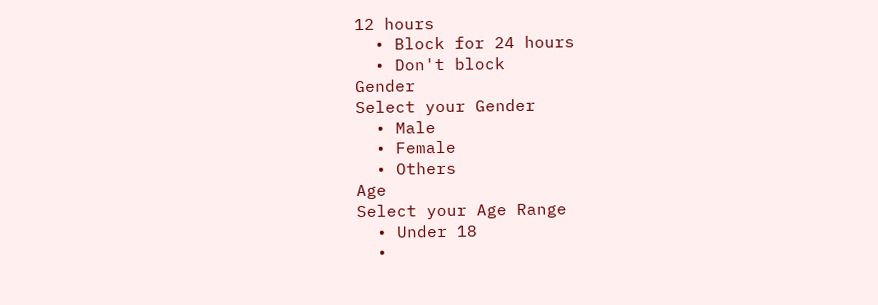12 hours
  • Block for 24 hours
  • Don't block
Gender
Select your Gender
  • Male
  • Female
  • Others
Age
Select your Age Range
  • Under 18
  •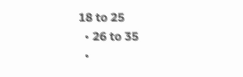18 to 25
  • 26 to 35
  •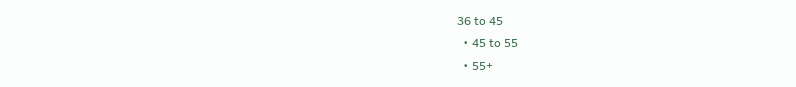36 to 45
  • 45 to 55
  • 55+